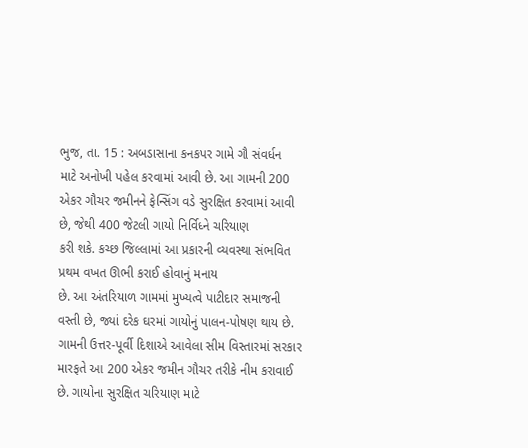ભુજ, તા. 15 : અબડાસાના કનકપર ગામે ગૌ સંવર્ધન
માટે અનોખી પહેલ કરવામાં આવી છે. આ ગામની 200 એકર ગૌચર જમીનને ફેન્સિંગ વડે સુરક્ષિત કરવામાં આવી છે, જેથી 400 જેટલી ગાયો નિર્વિધ્ને ચરિયાણ
કરી શકે. કચ્છ જિલ્લામાં આ પ્રકારની વ્યવસ્થા સંભવિત પ્રથમ વખત ઊભી કરાઈ હોવાનું મનાય
છે. આ અંતરિયાળ ગામમાં મુખ્યત્વે પાટીદાર સમાજની વસ્તી છે, જ્યાં દરેક ઘરમાં ગાયોનું પાલન-પોષણ થાય છે.
ગામની ઉત્તર-પૂર્વી દિશાએ આવેલા સીમ વિસ્તારમાં સરકાર મારફતે આ 200 એકર જમીન ગૌચર તરીકે નીમ કરાવાઈ
છે. ગાયોના સુરક્ષિત ચરિયાણ માટે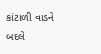કાંટાળી વાડને બદલે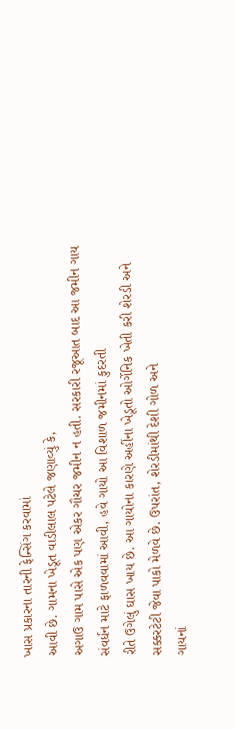ખાસ પ્રકારના તારની ફેન્સિંગ કરવામાં
આવી છે. ગામના ખેડૂત વાડીલાલ પટેલે જણાવ્યું કે,
અગાઉ ગામ પાસે એક પણ એકર ગૌચર જમીન ન હતી. સરકારી રજૂઆત બાદ આ જમીન ગાય
સંવર્ધન માટે ફાળવવામાં આવી, હવે ગાયો આ વિશાળ જમીનમાં કુદરતી
રીતે ઉગેલું ઘાસ ખાય છે. આ ગાયોના કારણે અહીંના ખેડૂતો ઓર્ગેનિક ખેતી કરી શેરડી અને
સક્કરટેટી જેવા પાકો મેળવે છે. ઉપરાંત, શેરડીમાંથી દેશી ગોળ અને
ગાયનાં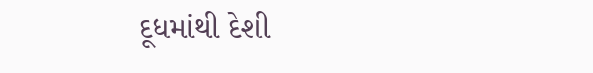દૂધમાંથી દેશી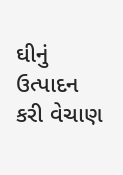ઘીનું ઉત્પાદન કરી વેચાણ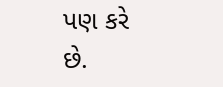પણ કરે છે.